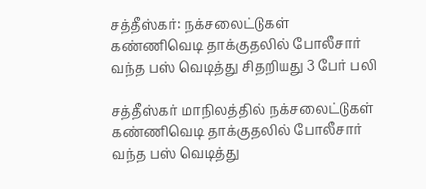சத்தீஸ்கர்: நக்சலைட்டுகள் கண்ணிவெடி தாக்குதலில் போலீசார் வந்த பஸ் வெடித்து சிதறியது 3 பேர் பலி

சத்தீஸ்கர் மாநிலத்தில் நக்சலைட்டுகள் கண்ணிவெடி தாக்குதலில் போலீசார் வந்த பஸ் வெடித்து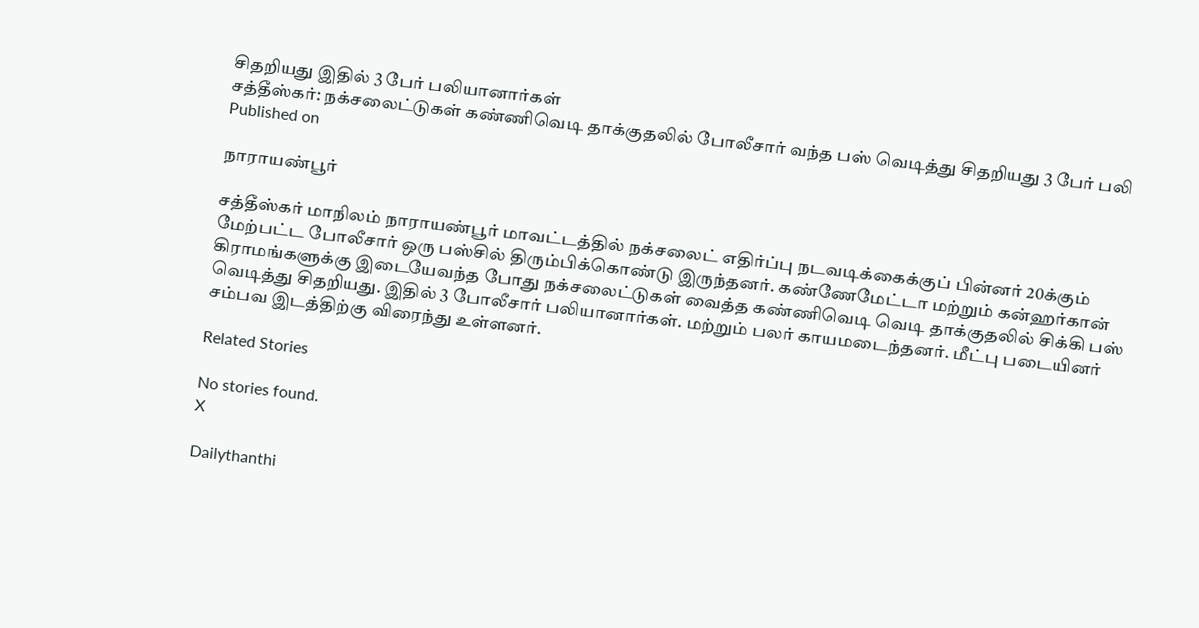சிதறியது இதில் 3 பேர் பலியானார்கள்
சத்தீஸ்கர்: நக்சலைட்டுகள் கண்ணிவெடி தாக்குதலில் போலீசார் வந்த பஸ் வெடித்து சிதறியது 3 பேர் பலி
Published on

நாராயண்பூர்

சத்தீஸ்கர் மாநிலம் நாராயண்பூர் மாவட்டத்தில் நக்சலைட் எதிர்ப்பு நடவடிக்கைக்குப் பின்னர் 20க்கும் மேற்பட்ட போலீசார் ஒரு பஸ்சில் திரும்பிக்கொண்டு இருந்தனர். கண்ணேமேட்டா மற்றும் கன்ஹர்கான் கிராமங்களுக்கு இடையேவந்த போது நக்சலைட்டுகள் வைத்த கண்ணிவெடி வெடி தாக்குதலில் சிக்கி பஸ் வெடித்து சிதறியது. இதில் 3 போலீசார் பலியானார்கள். மற்றும் பலர் காயமடைந்தனர். மீட்பு படையினர் சம்பவ இடத்திற்கு விரைந்து உள்ளனர்.

Related Stories

No stories found.
X

Dailythanthi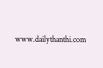www.dailythanthi.com